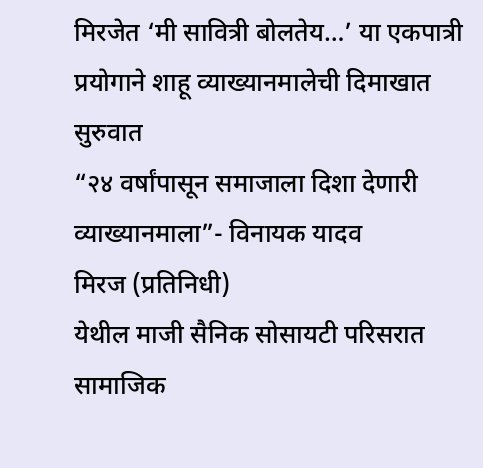मिरजेत ‘मी सावित्री बोलतेय…’ या एकपात्री प्रयोगाने शाहू व्याख्यानमालेची दिमाखात सुरुवात
“२४ वर्षांपासून समाजाला दिशा देणारी व्याख्यानमाला”- विनायक यादव
मिरज (प्रतिनिधी)
येथील माजी सैनिक सोसायटी परिसरात सामाजिक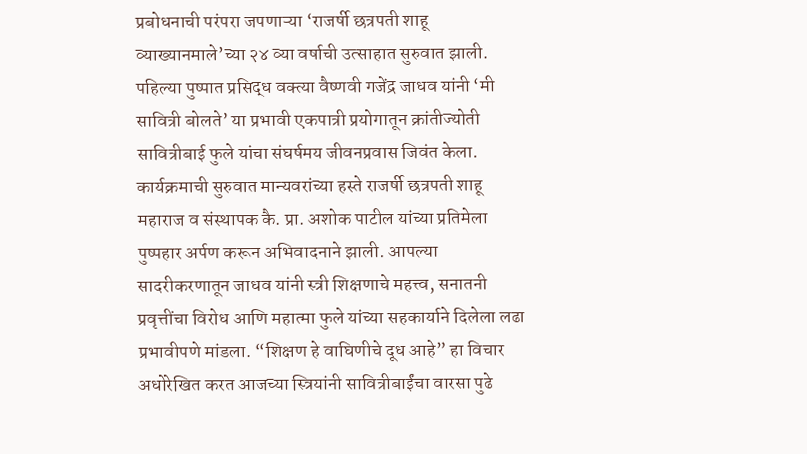प्रबोधनाची परंपरा जपणाऱ्या ‘राजर्षी छत्रपती शाहू व्याख्यानमाले’च्या २४ व्या वर्षाची उत्साहात सुरुवात झाली. पहिल्या पुष्पात प्रसिद्ध वक्त्या वैष्णवी गजेंद्र जाधव यांनी ‘मी सावित्री बोलते’ या प्रभावी एकपात्री प्रयोगातून क्रांतीज्योती सावित्रीबाई फुले यांचा संघर्षमय जीवनप्रवास जिवंत केला.
कार्यक्रमाची सुरुवात मान्यवरांच्या हस्ते राजर्षी छत्रपती शाहू महाराज व संस्थापक कै. प्रा. अशोक पाटील यांच्या प्रतिमेला पुष्पहार अर्पण करून अभिवादनाने झाली. आपल्या सादरीकरणातून जाधव यांनी स्त्री शिक्षणाचे महत्त्व, सनातनी प्रवृत्तींचा विरोध आणि महात्मा फुले यांच्या सहकार्याने दिलेला लढा प्रभावीपणे मांडला. “शिक्षण हे वाघिणीचे दूध आहे” हा विचार अधोरेखित करत आजच्या स्त्रियांनी सावित्रीबाईंचा वारसा पुढे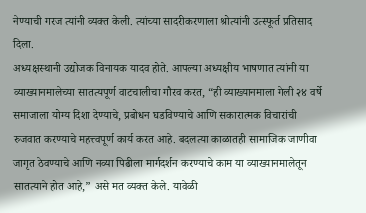नेण्याची गरज त्यांनी व्यक्त केली. त्यांच्या सादरीकरणाला श्रोत्यांनी उत्स्फूर्त प्रतिसाद दिला.
अध्यक्षस्थानी उद्योजक विनायक यादव होते. आपल्या अध्यक्षीय भाषणात त्यांनी या व्याख्यानमालेच्या सातत्यपूर्ण वाटचालीचा गौरव करत, “ही व्याख्यानमाला गेली २४ वर्षे समाजाला योग्य दिशा देण्याचे, प्रबोधन घडविण्याचे आणि सकारात्मक विचारांची रुजवात करण्याचे महत्त्वपूर्ण कार्य करत आहे. बदलत्या काळातही सामाजिक जाणीवा जागृत ठेवण्याचे आणि नव्या पिढीला मार्गदर्शन करण्याचे काम या व्याख्यानमालेतून सातत्याने होत आहे,” असे मत व्यक्त केले. यावेळी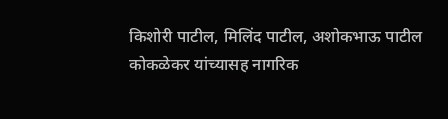किशोरी पाटील, मिलिंद पाटील, अशोकभाऊ पाटील कोकळेकर यांच्यासह नागरिक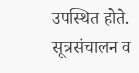उपस्थित होते. सूत्रसंचालन व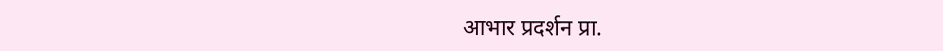आभार प्रदर्शन प्रा.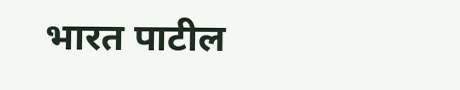भारत पाटील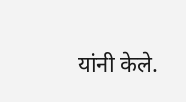यांनी केले.